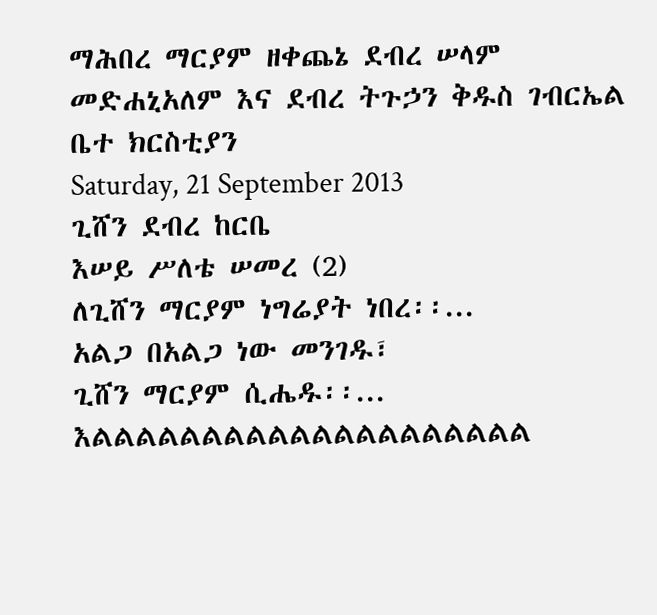ማሕበረ ማርያም ዘቀጨኔ ደብረ ሠላም መድሐኒአለም እና ደብረ ትጉኃን ቅዱስ ገብርኤል ቤተ ክርስቲያን
Saturday, 21 September 2013
ጊሸን ደብረ ከርቤ
እሠይ ሥለቴ ሠመረ (2)
ለጊሸን ማርያም ነግሬያት ነበረ፡፡...
አልጋ በአልጋ ነው መንገዱ፣
ጊሸን ማርያም ሲሔዱ፡፡... እልልልልልልልልልልልልልልልልልልልል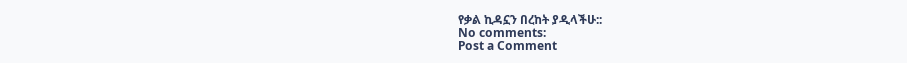የቃል ኪዳኗን በረከት ያዲላችሁ::
No comments:
Post a Comment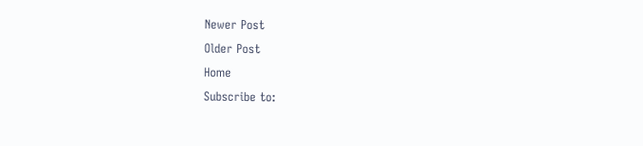Newer Post
Older Post
Home
Subscribe to: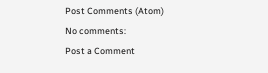Post Comments (Atom)
No comments:
Post a Comment